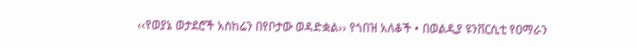‹‹የወያኔ ወታደሮች አስከሬን በየቦታው ወዳድቋል›› የጎበዝ አለቆች • በወልዲያ ዩንቨርሲቲ የዐማራን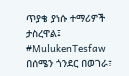ጥያቄ ያነሱ ተማሪዎች ታስረዋል፤ #MulukenTesfaw
በሰሜን ጎንደር በወገራ፣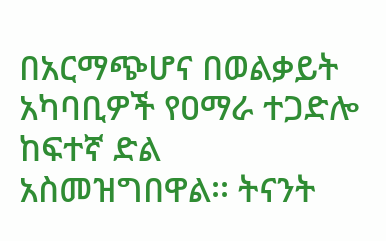በአርማጭሆና በወልቃይት አካባቢዎች የዐማራ ተጋድሎ ከፍተኛ ድል አስመዝግበዋል፡፡ ትናንት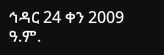ኅዳር 24 ቀን 2009 ዓ.ም.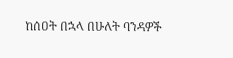ከሰዐት በኋላ በሁለት ባንዳዎች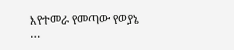እየተመራ የመጣው የወያኔ
…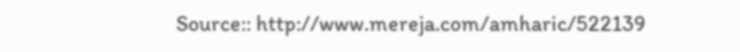Source:: http://www.mereja.com/amharic/522139